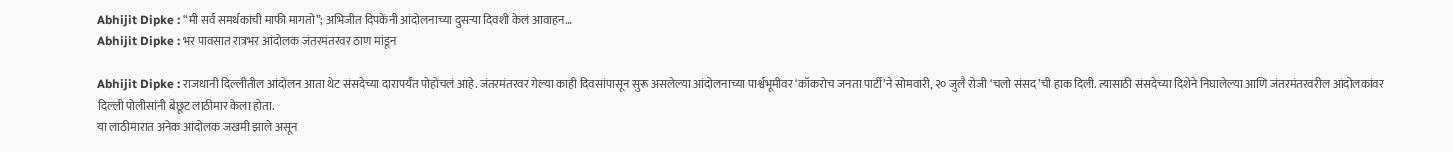Abhijit Dipke : “मी सर्व समर्थकांची माफी मागतो”; अभिजीत दिपकेंनी आंदोलनाच्या दुसऱ्या दिवशी केलं आवाहन…
Abhijit Dipke : भर पावसात रात्रभर आंदोलक जंतरमंतरवर ठाण मांडून

Abhijit Dipke : राजधानी दिल्लीतील आंदोलन आता थेट संसदेच्या दारापर्यंत पोहोचलं आहे. जंतरमंतरवर गेल्या काही दिवसांपासून सुरू असलेल्या आंदोलनाच्या पार्श्वभूमीवर ‘कॉकरोच जनता पार्टी’ने सोमवारी, २० जुलै रोजी ‘चलो संसद’ची हाक दिली. त्यासाठी संसदेच्या दिशेने निघालेल्या आणि जंतरमंतरवरील आंदोलकांवर दिल्ली पोलीसांनी बेछूट लाठीमार केला होता.
या लाठीमारात अनेक आंदोलक जखमी झाले असून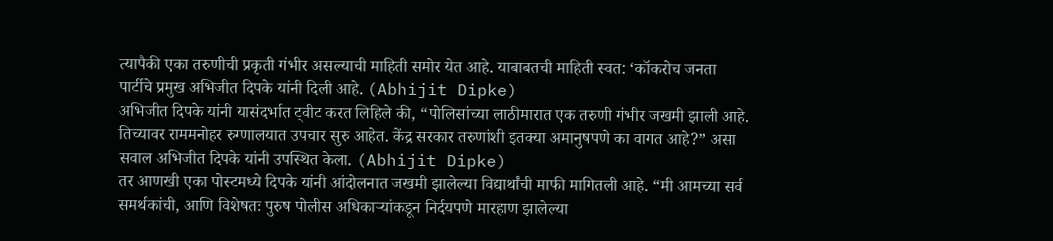त्यापैकी एका तरुणीची प्रकृती गंभीर असल्याची माहिती समोर येत आहे. याबाबतची माहिती स्वत: ‘कॉकरोच जनता पार्टीचे प्रमुख अभिजीत दिपके यांनी दिली आहे. (Abhijit Dipke)
अभिजीत दिपके यांनी यासंदर्भात ट्वीट करत लिहिले की, “पोलिसांच्या लाठीमारात एक तरुणी गंभीर जखमी झाली आहे. तिच्यावर राममनोहर रुग्णालयात उपचार सुरु आहेत. केंद्र सरकार तरुणांशी इतक्या अमानुषपणे का वागत आहे?” असा सवाल अभिजीत दिपके यांनी उपस्थित केला. (Abhijit Dipke)
तर आणखी एका पोस्टमध्ये दिपके यांनी आंदोलनात जखमी झालेल्या विद्यार्थांची माफी मागितली आहे. “मी आमच्या सर्व समर्थकांची, आणि विशेषतः पुरुष पोलीस अधिकाऱ्यांकडून निर्दयपणे मारहाण झालेल्या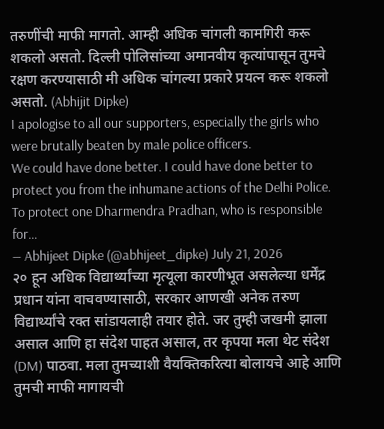तरुणींची माफी मागतो. आम्ही अधिक चांगली कामगिरी करू शकलो असतो. दिल्ली पोलिसांच्या अमानवीय कृत्यांपासून तुमचे रक्षण करण्यासाठी मी अधिक चांगल्या प्रकारे प्रयत्न करू शकलो असतो. (Abhijit Dipke)
I apologise to all our supporters, especially the girls who were brutally beaten by male police officers.
We could have done better. I could have done better to protect you from the inhumane actions of the Delhi Police.
To protect one Dharmendra Pradhan, who is responsible for…
— Abhijeet Dipke (@abhijeet_dipke) July 21, 2026
२० हून अधिक विद्यार्थ्यांच्या मृत्यूला कारणीभूत असलेल्या धर्मेंद्र प्रधान यांना वाचवण्यासाठी, सरकार आणखी अनेक तरुण विद्यार्थ्यांचे रक्त सांडायलाही तयार होते. जर तुम्ही जखमी झाला असाल आणि हा संदेश पाहत असाल, तर कृपया मला थेट संदेश (DM) पाठवा. मला तुमच्याशी वैयक्तिकरित्या बोलायचे आहे आणि तुमची माफी मागायची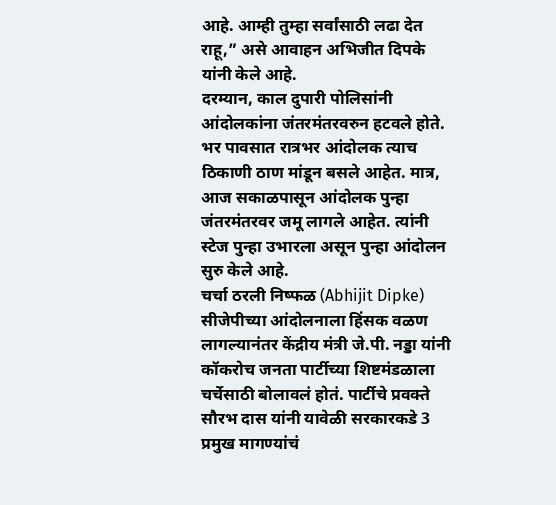आहे. आम्ही तुम्हा सर्वांसाठी लढा देत राहू,” असे आवाहन अभिजीत दिपके यांनी केले आहे.
दरम्यान, काल दुपारी पोलिसांनी आंदोलकांना जंतरमंतरवरुन हटवले होते. भर पावसात रात्रभर आंदोलक त्याच ठिकाणी ठाण मांडून बसले आहेत. मात्र, आज सकाळपासून आंदोलक पुन्हा जंतरमंतरवर जमू लागले आहेत. त्यांनी स्टेज पुन्हा उभारला असून पुन्हा आंदोलन सुरु केले आहे.
चर्चा ठरली निष्फळ (Abhijit Dipke)
सीजेपीच्या आंदोलनाला हिंसक वळण लागल्यानंतर केंद्रीय मंत्री जे.पी. नड्डा यांनी कॉकरोच जनता पार्टीच्या शिष्टमंडळाला चर्चेसाठी बोलावलं होतं. पार्टीचे प्रवक्ते सौरभ दास यांनी यावेळी सरकारकडे 3 प्रमुख मागण्यांचं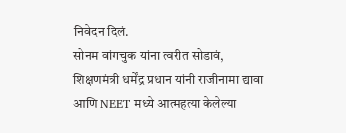निवेदन दिलं.
सोनम वांगचुक यांना त्वरीत सोडावं, शिक्षणमंत्री धर्मेंद्र प्रधान यांनी राजीनामा द्यावा आणि NEET मध्ये आत्महत्या केलेल्या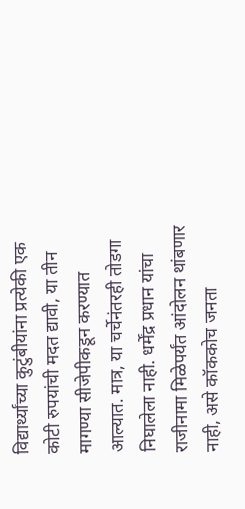विद्यार्थ्यांच्या कुटुंबीयांना प्रत्येकी एक कोटी रुपयांची मदत द्यावी, या तीन मागण्या सीजेपीकडून करण्यात आल्यात. मात्र, या चर्चेनंतरही तोडगा निघालेला नाही. धर्मेंद्र प्रधान यांचा राजीनामा मिळेपर्यंत आंदोलन थांबणार नाही, असे कॉककोच जनता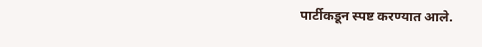पार्टीकडून स्पष्ट करण्यात आले.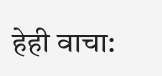हेही वाचा: